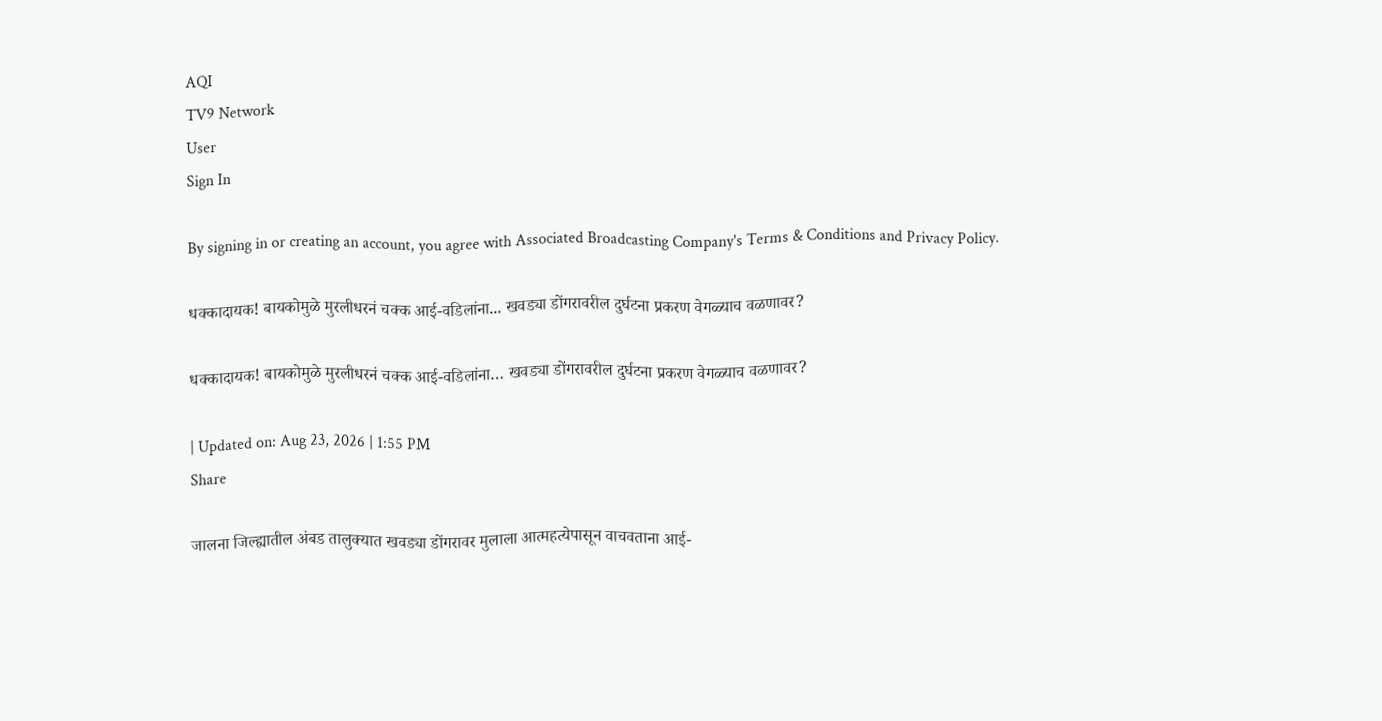AQI
TV9 Network
User
Sign In

By signing in or creating an account, you agree with Associated Broadcasting Company's Terms & Conditions and Privacy Policy.

धक्कादायक! बायकोमुळे मुरलीधरनं चक्क आई-वडिलांना... खवड्या डोंगरावरील दुर्घटना प्रकरण वेगळ्याच वळणावर?

धक्कादायक! बायकोमुळे मुरलीधरनं चक्क आई-वडिलांना… खवड्या डोंगरावरील दुर्घटना प्रकरण वेगळ्याच वळणावर?

| Updated on: Aug 23, 2026 | 1:55 PM
Share

जालना जिल्ह्यातील अंबड तालुक्यात खवड्या डोंगरावर मुलाला आत्महत्येपासून वाचवताना आई-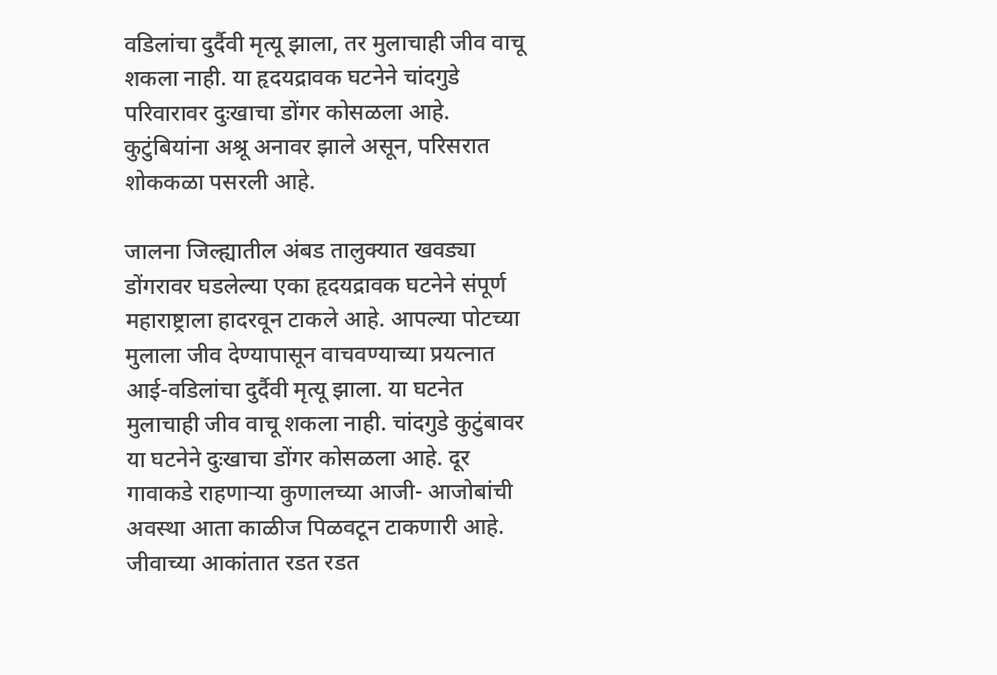वडिलांचा दुर्दैवी मृत्यू झाला, तर मुलाचाही जीव वाचू शकला नाही. या हृदयद्रावक घटनेने चांदगुडे परिवारावर दुःखाचा डोंगर कोसळला आहे. कुटुंबियांना अश्रू अनावर झाले असून, परिसरात शोककळा पसरली आहे.

जालना जिल्ह्यातील अंबड तालुक्यात खवड्या डोंगरावर घडलेल्या एका हृदयद्रावक घटनेने संपूर्ण महाराष्ट्राला हादरवून टाकले आहे. आपल्या पोटच्या मुलाला जीव देण्यापासून वाचवण्याच्या प्रयत्नात आई-वडिलांचा दुर्दैवी मृत्यू झाला. या घटनेत मुलाचाही जीव वाचू शकला नाही. चांदगुडे कुटुंबावर या घटनेने दुःखाचा डोंगर कोसळला आहे. दूर गावाकडे राहणाऱ्या कुणालच्या आजी- आजोबांची अवस्था आता काळीज पिळवटून टाकणारी आहे. जीवाच्या आकांतात रडत रडत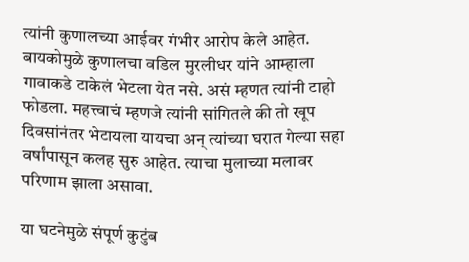त्यांनी कुणालच्या आईवर गंभीर आरोप केले आहेत. बायकोमुळे कुणालचा वडिल मुरलीधर यांने आम्हाला गावाकडे टाकेलं भेटला येत नसे. असं म्हणत त्यांनी टाहो फोडला. महत्त्वाचं म्हणजे त्यांनी सांगितले की तो खूप दिवसांनंतर भेटायला यायचा अन् त्यांच्या घरात गेल्या सहा वर्षांपासून कलह सुरु आहेत. त्याचा मुलाच्या मलावर परिणाम झाला असावा.

या घटनेमुळे संपूर्ण कुटुंब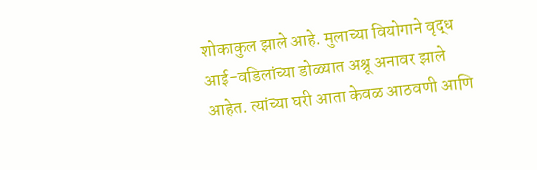शोकाकुल झाले आहे. मुलाच्या वियोगाने वृद्ध आई-वडिलांच्या डोळ्यात अश्रू अनावर झाले आहेत. त्यांच्या घरी आता केवळ आठवणी आणि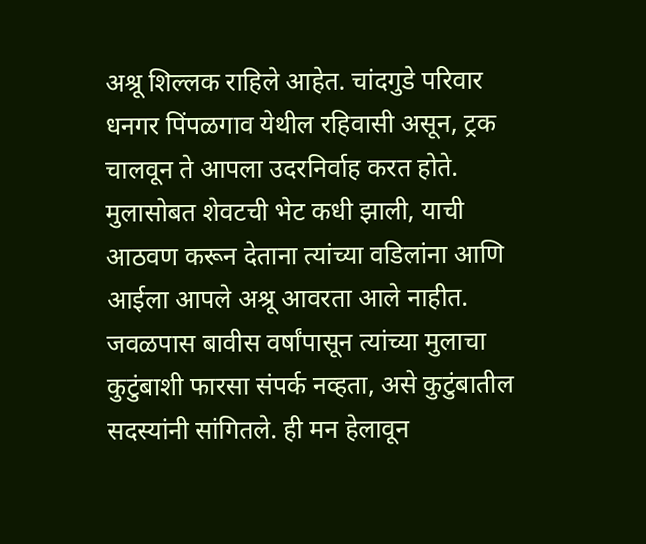अश्रू शिल्लक राहिले आहेत. चांदगुडे परिवार धनगर पिंपळगाव येथील रहिवासी असून, ट्रक चालवून ते आपला उदरनिर्वाह करत होते. मुलासोबत शेवटची भेट कधी झाली, याची आठवण करून देताना त्यांच्या वडिलांना आणि आईला आपले अश्रू आवरता आले नाहीत. जवळपास बावीस वर्षांपासून त्यांच्या मुलाचा कुटुंबाशी फारसा संपर्क नव्हता, असे कुटुंबातील सदस्यांनी सांगितले. ही मन हेलावून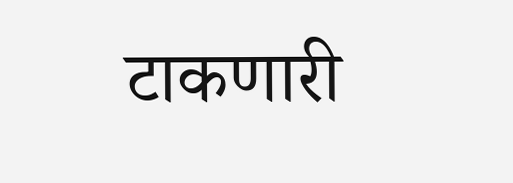टाकणारी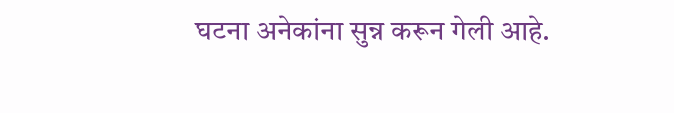घटना अनेकांना सुन्न करून गेली आहे.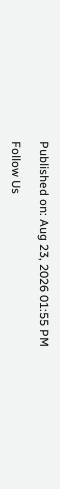Published on: Aug 23, 2026 01:55 PM

Follow Us